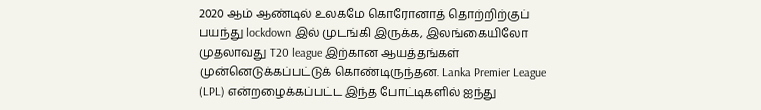2020 ஆம் ஆண்டில் உலகமே கொரோனாத் தொற்றிற்குப் பயந்து lockdown இல் முடங்கி இருக்க, இலங்கையிலோ முதலாவது T20 league இற்கான ஆயத்தங்கள் முன்னெடுக்கப்பட்டுக் கொண்டிருந்தன. Lanka Premier League (LPL) என்றழைக்கப்பட்ட இந்த போட்டிகளில் ஐந்து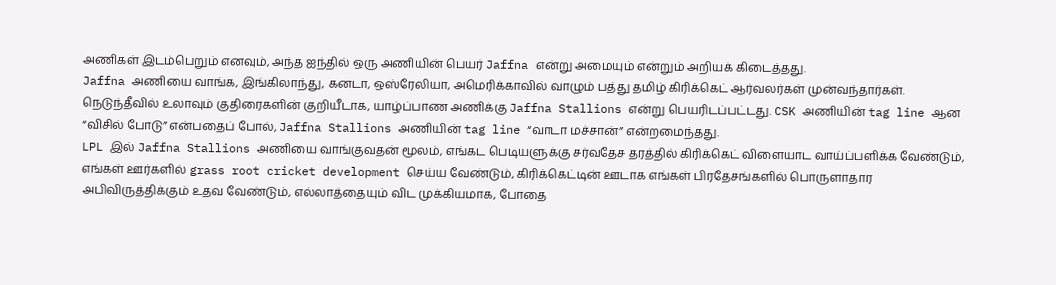அணிகள் இடம்பெறும் எனவும், அந்த ஐந்தில் ஒரு அணியின் பெயர் Jaffna என்று அமையும் என்றும் அறியக் கிடைத்தது.
Jaffna அணியை வாங்க, இங்கிலாந்து, கனடா, ஒஸ்ரேலியா, அமெரிக்காவில் வாழும் பத்து தமிழ் கிரிக்கெட் ஆர்வலர்கள் முன்வந்தார்கள். நெடுந்தீவில் உலாவும் குதிரைகளின் குறியீடாக, யாழ்ப்பாண அணிக்கு Jaffna Stallions என்று பெயரிடப்பட்டது. CSK அணியின் tag line ஆன “விசில் போடு” என்பதைப் போல், Jaffna Stallions அணியின் tag line “வாடா மச்சான்” என்றமைந்தது.
LPL இல் Jaffna Stallions அணியை வாங்குவதன் மூலம், எங்கட பெடியளுக்கு சர்வதேச தரத்தில் கிரிக்கெட் விளையாட வாய்ப்பளிக்க வேண்டும், எங்கள் ஊர்களில் grass root cricket development செய்ய வேண்டும், கிரிக்கெட்டின் ஊடாக எங்கள் பிரதேசங்களில் பொருளாதார அபிவிருத்திக்கும் உதவ வேண்டும், எல்லாத்தையும் விட முக்கியமாக, போதை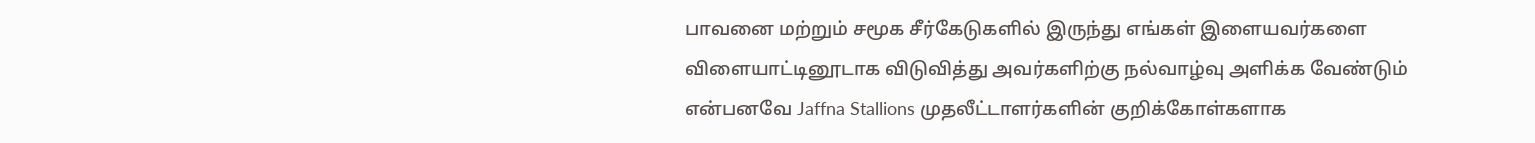பாவனை மற்றும் சமூக சீர்கேடுகளில் இருந்து எங்கள் இளையவர்களை விளையாட்டினூடாக விடுவித்து அவர்களிற்கு நல்வாழ்வு அளிக்க வேண்டும் என்பனவே Jaffna Stallions முதலீட்டாளர்களின் குறிக்கோள்களாக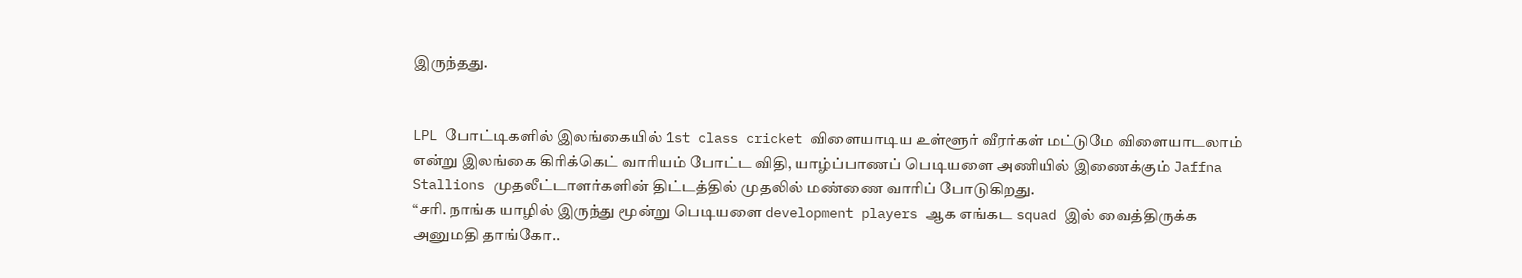இருந்தது.


LPL போட்டிகளில் இலங்கையில் 1st class cricket விளையாடிய உள்ளூர் வீரர்கள் மட்டுமே விளையாடலாம் என்று இலங்கை கிரிக்கெட் வாரியம் போட்ட விதி, யாழ்ப்பாணப் பெடியளை அணியில் இணைக்கும் Jaffna Stallions முதலீட்டாளர்களின் திட்டத்தில் முதலில் மண்ணை வாரிப் போடுகிறது.
“சரி. நாங்க யாழில் இருந்து மூன்று பெடியளை development players ஆக எங்கட squad இல் வைத்திருக்க அனுமதி தாங்கோ..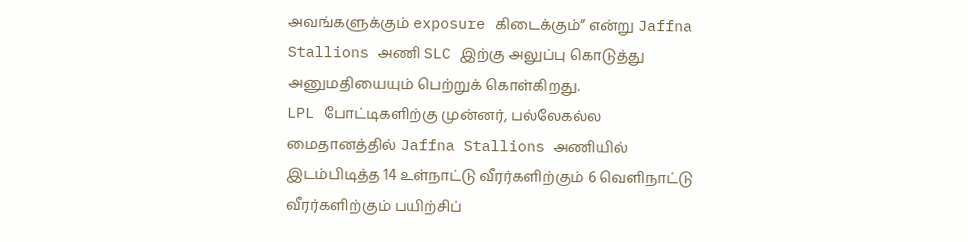அவங்களுக்கும் exposure கிடைக்கும்” என்று Jaffna Stallions அணி SLC இற்கு அலுப்பு கொடுத்து அனுமதியையும் பெற்றுக் கொள்கிறது.
LPL போட்டிகளிற்கு முன்னர், பல்லேகல்ல மைதானத்தில் Jaffna Stallions அணியில் இடம்பிடித்த 14 உள்நாட்டு வீரர்களிற்கும் 6 வெளிநாட்டு வீரர்களிற்கும் பயிற்சிப்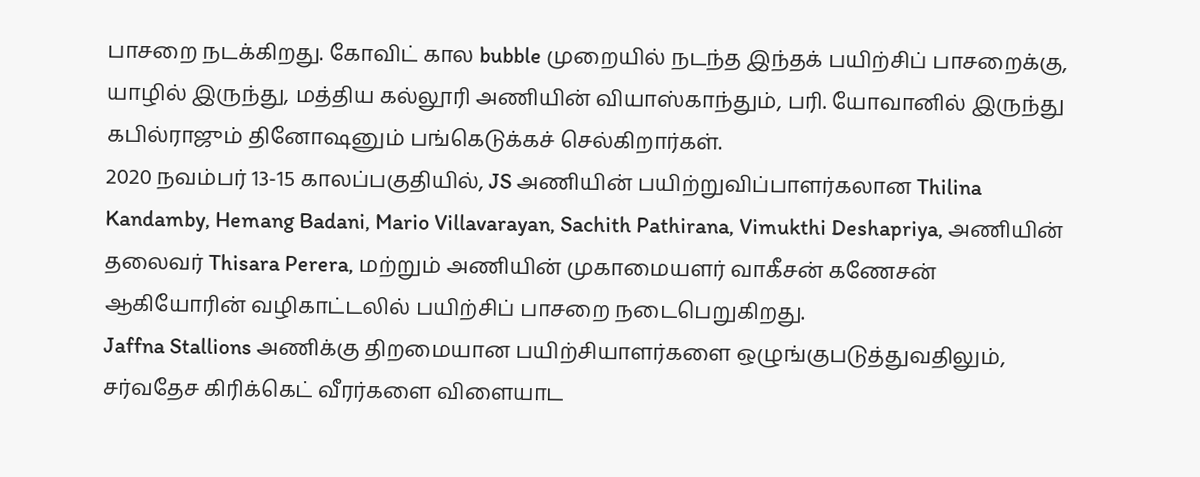பாசறை நடக்கிறது. கோவிட் கால bubble முறையில் நடந்த இந்தக் பயிற்சிப் பாசறைக்கு, யாழில் இருந்து, மத்திய கல்லூரி அணியின் வியாஸ்காந்தும், பரி. யோவானில் இருந்து கபில்ராஜும் தினோஷனும் பங்கெடுக்கச் செல்கிறார்கள்.
2020 நவம்பர் 13-15 காலப்பகுதியில், JS அணியின் பயிற்றுவிப்பாளர்கலான Thilina Kandamby, Hemang Badani, Mario Villavarayan, Sachith Pathirana, Vimukthi Deshapriya, அணியின் தலைவர் Thisara Perera, மற்றும் அணியின் முகாமையளர் வாகீசன் கணேசன் ஆகியோரின் வழிகாட்டலில் பயிற்சிப் பாசறை நடைபெறுகிறது.
Jaffna Stallions அணிக்கு திறமையான பயிற்சியாளர்களை ஒழுங்குபடுத்துவதிலும், சர்வதேச கிரிக்கெட் வீரர்களை விளையாட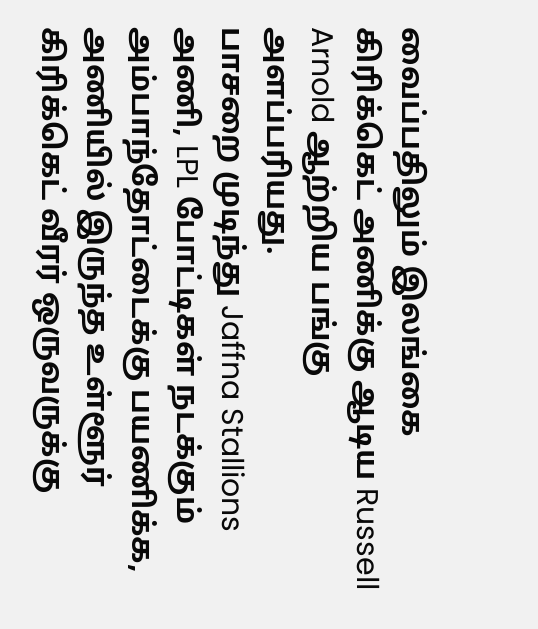வைப்பதிலும் இலங்கை கிரிக்கெட் அணிக்கு ஆடிய Russell Arnold ஆற்றிய பங்கு அளப்பரியது.
பாசறை முடிந்து Jaffna Stallions அணி, LPL போட்டிகள் நடக்கும் அம்பாந்தோட்டைக்கு பயணிக்க, அணியில் இருந்த உள்ளூர் கிரிக்கெட் வீரர் ஒருவருக்கு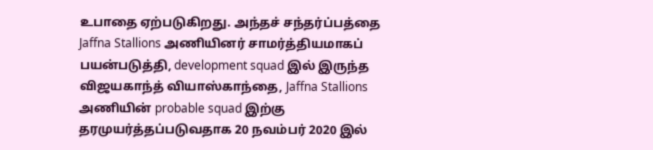உபாதை ஏற்படுகிறது. அந்தச் சந்தர்ப்பத்தை Jaffna Stallions அணியினர் சாமர்த்தியமாகப் பயன்படுத்தி, development squad இல் இருந்த விஜயகாந்த் வியாஸ்காந்தை, Jaffna Stallions அணியின் probable squad இற்கு தரமுயர்த்தப்படுவதாக 20 நவம்பர் 2020 இல்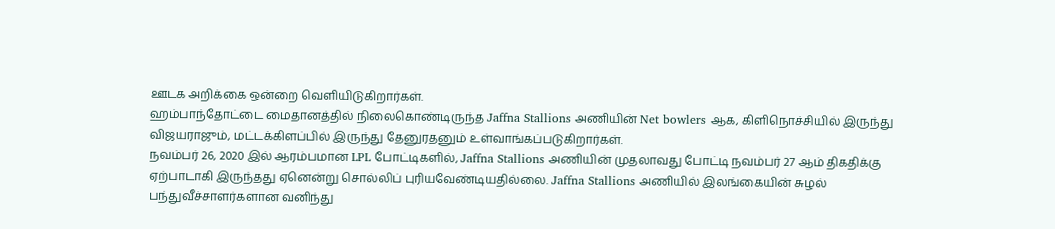ஊடக அறிக்கை ஒன்றை வெளியிடுகிறார்கள்.
ஹம்பாந்தோட்டை மைதானத்தில் நிலைகொண்டிருந்த Jaffna Stallions அணியின் Net bowlers ஆக, கிளிநொச்சியில் இருந்து விஜயராஜும், மட்டக்கிளப்பில் இருந்து தேனுரதனும் உள்வாங்கப்படுகிறார்கள்.
நவம்பர் 26, 2020 இல் ஆரம்பமான LPL போட்டிகளில், Jaffna Stallions அணியின் முதலாவது போட்டி நவம்பர் 27 ஆம் திகதிக்கு ஏற்பாடாகி இருந்தது ஏனென்று சொல்லிப் புரியவேண்டியதில்லை. Jaffna Stallions அணியில் இலங்கையின் சுழல் பந்துவீச்சாளர்களான வனிந்து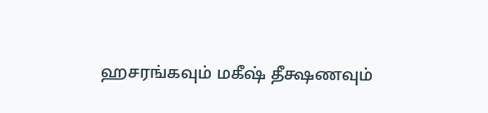ஹசரங்கவும் மகீஷ் தீக்ஷணவும்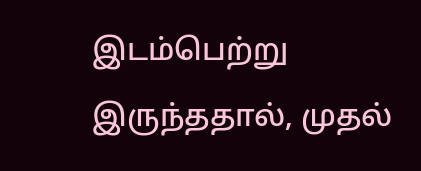இடம்பெற்று இருந்ததால், முதல்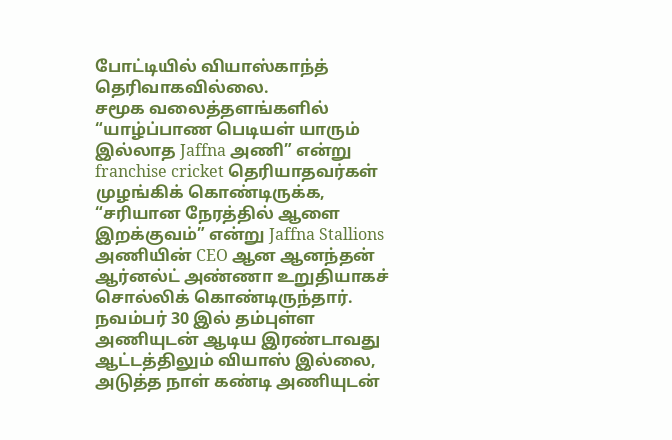போட்டியில் வியாஸ்காந்த் தெரிவாகவில்லை.
சமூக வலைத்தளங்களில் “யாழ்ப்பாண பெடியள் யாரும் இல்லாத Jaffna அணி” என்று franchise cricket தெரியாதவர்கள் முழங்கிக் கொண்டிருக்க, “சரியான நேரத்தில் ஆளை இறக்குவம்” என்று Jaffna Stallions அணியின் CEO ஆன ஆனந்தன் ஆர்னல்ட் அண்ணா உறுதியாகச் சொல்லிக் கொண்டிருந்தார்.
நவம்பர் 30 இல் தம்புள்ள அணியுடன் ஆடிய இரண்டாவது ஆட்டத்திலும் வியாஸ் இல்லை, அடுத்த நாள் கண்டி அணியுடன்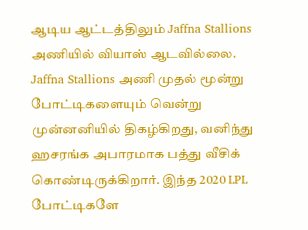ஆடிய ஆட்டத்திலும் Jaffna Stallions அணியில் வியாஸ் ஆடவில்லை. Jaffna Stallions அணி முதல் மூன்று போட்டிகளையும் வென்று முன்னனியில் திகழ்கிறது, வனிந்து ஹசரங்க அபாரமாக பத்து வீசிக் கொண்டிருக்கிறார். இந்த 2020 LPL போட்டிகளே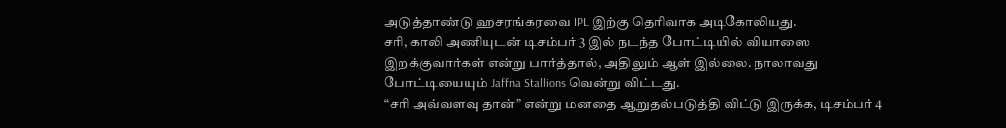அடுத்தாண்டு ஹசரங்கரவை IPL இற்கு தெரிவாக அடிகோலியது.
சரி, காலி அணியுடன் டிசம்பர் 3 இல் நடந்த போட்டியில் வியாஸை இறக்குவார்கள் என்று பார்த்தால், அதிலும் ஆள் இல்லை. நாலாவது போட்டியையும் Jaffna Stallions வென்று விட்டது.
“சரி அவ்வளவு தான்” என்று மனதை ஆறுதல்படுத்தி விட்டு இருக்க, டிசம்பர் 4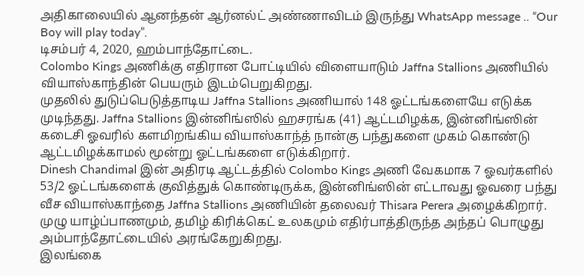அதிகாலையில் ஆனந்தன் ஆர்னல்ட் அண்ணாவிடம் இருந்து WhatsApp message .. “Our Boy will play today”.
டிசம்பர் 4, 2020, ஹம்பாந்தோட்டை.
Colombo Kings அணிக்கு எதிரான போட்டியில் விளையாடும் Jaffna Stallions அணியில் வியாஸ்காந்தின் பெயரும் இடம்பெறுகிறது.
முதலில் துடுப்பெடுத்தாடிய Jaffna Stallions அணியால் 148 ஓட்டங்களையே எடுக்க முடிந்தது. Jaffna Stallions இன்னிங்ஸில் ஹசரங்க (41) ஆட்டமிழக்க, இன்னிங்ஸின் கடைசி ஓவரில் களமிறங்கிய வியாஸ்காந்த் நான்கு பந்துகளை முகம் கொண்டு ஆட்டமிழக்காமல் மூன்று ஓட்டங்களை எடுக்கிறார்.
Dinesh Chandimal இன் அதிரடி ஆட்டத்தில் Colombo Kings அணி வேகமாக 7 ஓவர்களில் 53/2 ஓட்டங்களைக் குவித்துக் கொண்டிருக்க, இன்னிங்ஸின் எட்டாவது ஓவரை பந்து வீச வியாஸ்காந்தை Jaffna Stallions அணியின் தலைவர் Thisara Perera அழைக்கிறார். முழு யாழ்ப்பாணமும், தமிழ் கிரிக்கெட் உலகமும் எதிர்பாத்திருந்த அந்தப் பொழுது அம்பாந்தோட்டையில் அரங்கேறுகிறது.
இலங்கை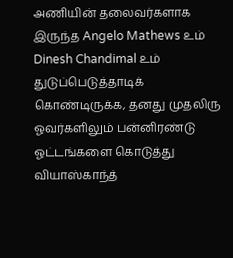அணியின் தலைவர்களாக இருந்த Angelo Mathews உம் Dinesh Chandimal உம் துடுப்பெடுத்தாடிக் கொண்டிருக்க, தனது முதலிரு ஓவர்களிலும் பன்னிரண்டு ஓட்டங்களை கொடுத்து வியாஸ்காந்த்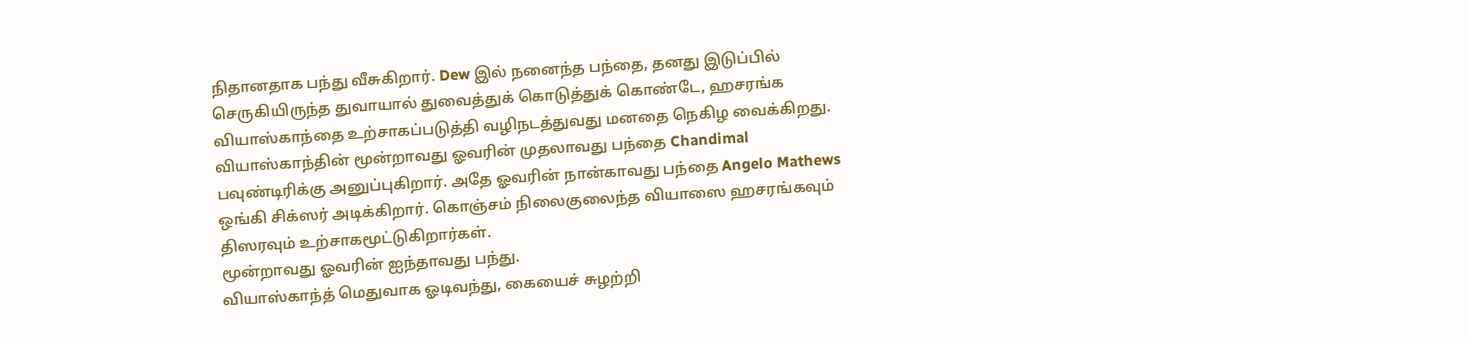நிதானதாக பந்து வீசுகிறார். Dew இல் நனைந்த பந்தை, தனது இடுப்பில் செருகியிருந்த துவாயால் துவைத்துக் கொடுத்துக் கொண்டே, ஹசரங்க வியாஸ்காந்தை உற்சாகப்படுத்தி வழிநடத்துவது மனதை நெகிழ வைக்கிறது.
வியாஸ்காந்தின் மூன்றாவது ஓவரின் முதலாவது பந்தை Chandimal பவுண்டிரிக்கு அனுப்புகிறார். அதே ஓவரின் நான்காவது பந்தை Angelo Mathews ஒங்கி சிக்ஸர் அடிக்கிறார். கொஞ்சம் நிலைகுலைந்த வியாஸை ஹசரங்கவும் திஸரவும் உற்சாகமூட்டுகிறார்கள்.
மூன்றாவது ஓவரின் ஐந்தாவது பந்து.
வியாஸ்காந்த் மெதுவாக ஓடிவந்து, கையைச் சுழற்றி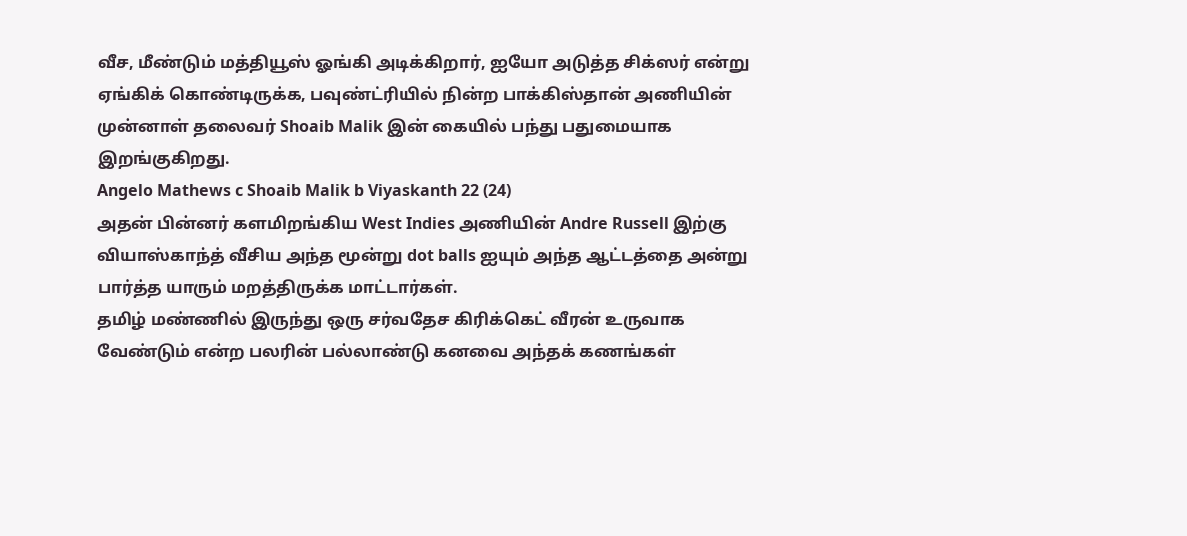வீச, மீண்டும் மத்தியூஸ் ஓங்கி அடிக்கிறார், ஐயோ அடுத்த சிக்ஸர் என்று ஏங்கிக் கொண்டிருக்க, பவுண்ட்ரியில் நின்ற பாக்கிஸ்தான் அணியின் முன்னாள் தலைவர் Shoaib Malik இன் கையில் பந்து பதுமையாக இறங்குகிறது.
Angelo Mathews c Shoaib Malik b Viyaskanth 22 (24)
அதன் பின்னர் களமிறங்கிய West Indies அணியின் Andre Russell இற்கு வியாஸ்காந்த் வீசிய அந்த மூன்று dot balls ஐயும் அந்த ஆட்டத்தை அன்று பார்த்த யாரும் மறத்திருக்க மாட்டார்கள்.
தமிழ் மண்ணில் இருந்து ஒரு சர்வதேச கிரிக்கெட் வீரன் உருவாக வேண்டும் என்ற பலரின் பல்லாண்டு கனவை அந்தக் கணங்கள்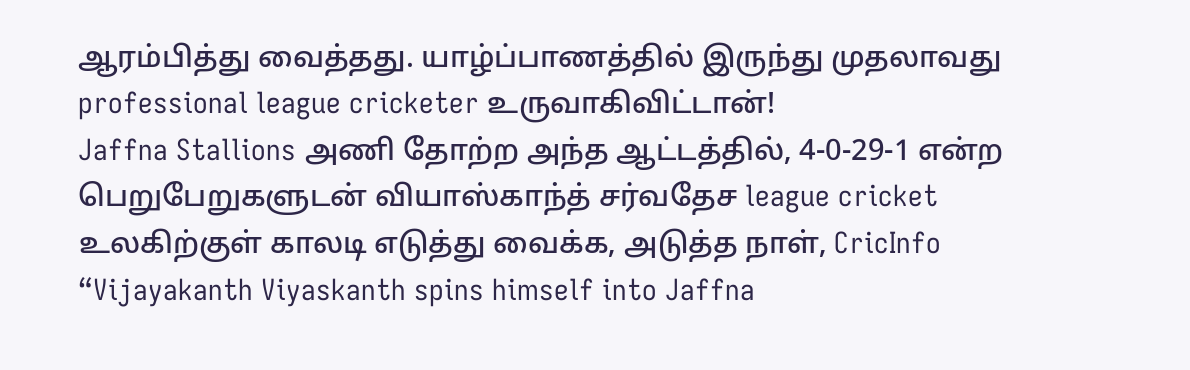ஆரம்பித்து வைத்தது. யாழ்ப்பாணத்தில் இருந்து முதலாவது professional league cricketer உருவாகிவிட்டான்!
Jaffna Stallions அணி தோற்ற அந்த ஆட்டத்தில், 4-0-29-1 என்ற பெறுபேறுகளுடன் வியாஸ்காந்த் சர்வதேச league cricket உலகிற்குள் காலடி எடுத்து வைக்க, அடுத்த நாள், CricInfo “Vijayakanth Viyaskanth spins himself into Jaffna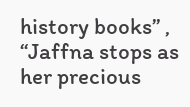history books” , “Jaffna stops as her precious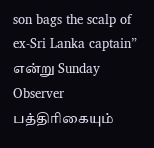son bags the scalp of ex-Sri Lanka captain” என்று Sunday Observer பத்திரிகையும்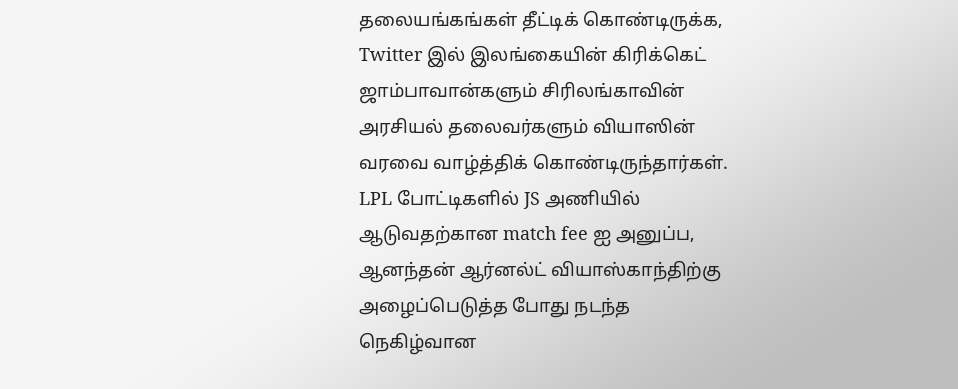தலையங்கங்கள் தீட்டிக் கொண்டிருக்க, Twitter இல் இலங்கையின் கிரிக்கெட் ஜாம்பாவான்களும் சிரிலங்காவின் அரசியல் தலைவர்களும் வியாஸின் வரவை வாழ்த்திக் கொண்டிருந்தார்கள்.
LPL போட்டிகளில் JS அணியில் ஆடுவதற்கான match fee ஐ அனுப்ப, ஆனந்தன் ஆர்னல்ட் வியாஸ்காந்திற்கு அழைப்பெடுத்த போது நடந்த நெகிழ்வான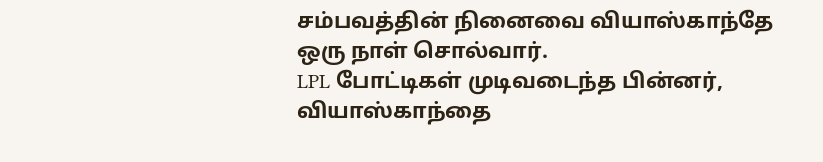சம்பவத்தின் நினைவை வியாஸ்காந்தே ஒரு நாள் சொல்வார்.
LPL போட்டிகள் முடிவடைந்த பின்னர், வியாஸ்காந்தை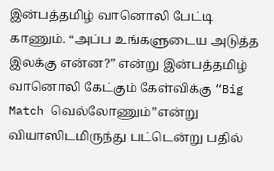இன்பத்தமிழ் வானொலி பேட்டி காணும். “அப்ப உங்களுடைய அடுத்த இலக்கு என்ன?” என்று இன்பத்தமிழ் வானொலி கேட்கும் கேள்விக்கு “Big Match வெல்லோணும்”என்று வியாஸிடமிருந்து பட்டென்று பதில்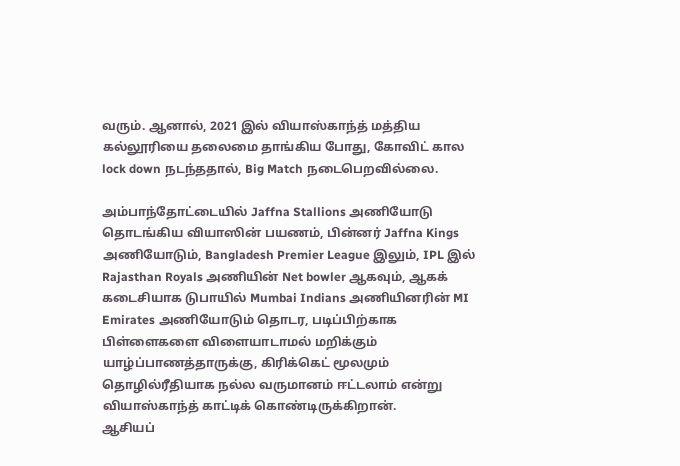வரும். ஆனால், 2021 இல் வியாஸ்காந்த் மத்திய கல்லூரியை தலைமை தாங்கிய போது, கோவிட் கால lock down நடந்ததால், Big Match நடைபெறவில்லை.

அம்பாந்தோட்டையில் Jaffna Stallions அணியோடு தொடங்கிய வியாஸின் பயணம், பின்னர் Jaffna Kings அணியோடும், Bangladesh Premier League இலும், IPL இல் Rajasthan Royals அணியின் Net bowler ஆகவும், ஆகக் கடைசியாக டுபாயில் Mumbai Indians அணியினரின் MI Emirates அணியோடும் தொடர, படிப்பிற்காக பிள்ளைகளை விளையாடாமல் மறிக்கும் யாழ்ப்பாணத்தாருக்கு, கிரிக்கெட் மூலமும் தொழில்ரீதியாக நல்ல வருமானம் ஈட்டலாம் என்று வியாஸ்காந்த் காட்டிக் கொண்டிருக்கிறான்.
ஆசியப்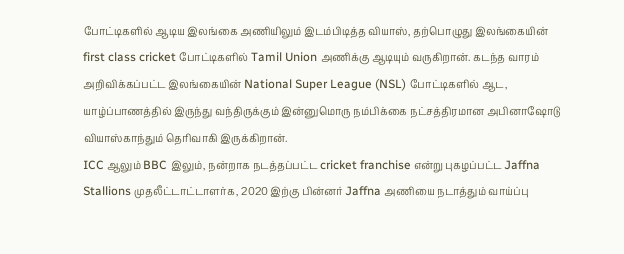போட்டிகளில் ஆடிய இலங்கை அணியிலும் இடம்பிடித்த வியாஸ், தற்பொழுது இலங்கையின் first class cricket போட்டிகளில் Tamil Union அணிக்கு ஆடியும் வருகிறான். கடந்த வாரம் அறிவிக்கப்பட்ட இலங்கையின் National Super League (NSL) போட்டிகளில் ஆட, யாழ்ப்பாணத்தில் இருந்து வந்திருக்கும் இன்னுமொரு நம்பிக்கை நட்சத்திரமான அபினாஷோடு வியாஸ்காந்தும் தெரிவாகி இருக்கிறான்.
ICC ஆலும் BBC இலும், நன்றாக நடத்தப்பட்ட cricket franchise என்று புகழப்பட்ட Jaffna Stallions முதலீட்டாட்டாளர்க, 2020 இற்கு பின்னர் Jaffna அணியை நடாத்தும் வாய்ப்பு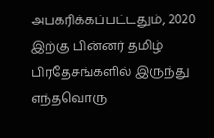அபகரிக்கப்பட்டதும், 2020 இற்கு பின்னர் தமிழ் பிரதேசங்களில் இருந்து எந்தவொரு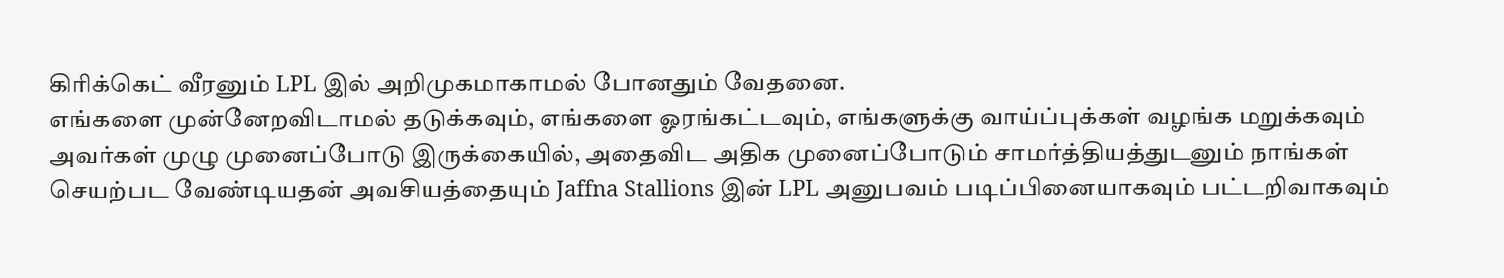கிரிக்கெட் வீரனும் LPL இல் அறிமுகமாகாமல் போனதும் வேதனை.
எங்களை முன்னேறவிடாமல் தடுக்கவும், எங்களை ஓரங்கட்டவும், எங்களுக்கு வாய்ப்புக்கள் வழங்க மறுக்கவும் அவர்கள் முழு முனைப்போடு இருக்கையில், அதைவிட அதிக முனைப்போடும் சாமர்த்தியத்துடனும் நாங்கள் செயற்பட வேண்டியதன் அவசியத்தையும் Jaffna Stallions இன் LPL அனுபவம் படிப்பினையாகவும் பட்டறிவாகவும்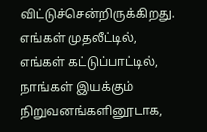விட்டுச்சென்றிருக்கிறது.
எங்கள் முதலீட்டில், எங்கள் கட்டுப்பாட்டில், நாங்கள் இயக்கும் நிறுவனங்களினூடாக,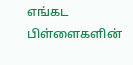எங்கட பிள்ளைகளின்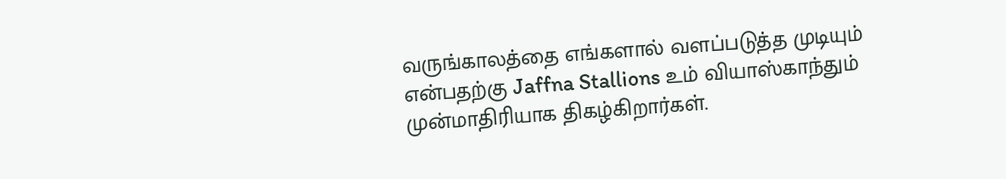வருங்காலத்தை எங்களால் வளப்படுத்த முடியும் என்பதற்கு Jaffna Stallions உம் வியாஸ்காந்தும் முன்மாதிரியாக திகழ்கிறார்கள்.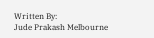Written By:
Jude Prakash Melbourne